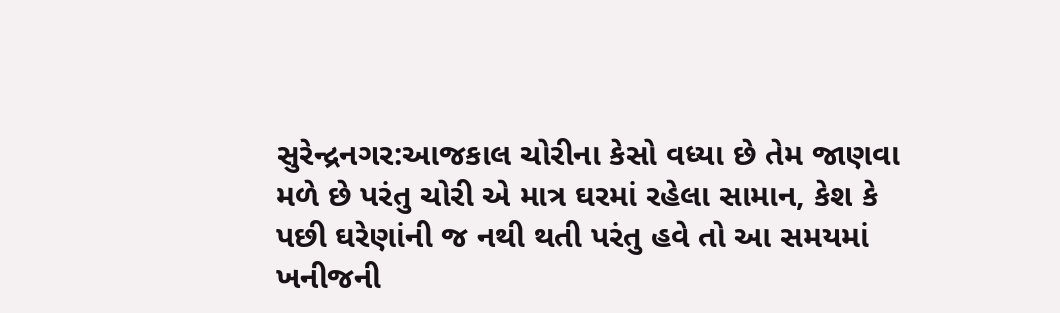સુરેન્દ્રનગર:આજકાલ ચોરીના કેસો વધ્યા છે તેમ જાણવા મળે છે પરંતુ ચોરી એ માત્ર ઘરમાં રહેલા સામાન, કેશ કે પછી ઘરેણાંની જ નથી થતી પરંતુ હવે તો આ સમયમાં ખનીજની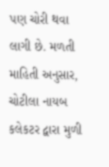પણ ચોરી થવા લાગી છે. મળતી માહિતી અનુસાર, ચોટીલા નાયબ કલેકટર દ્વારા મુળી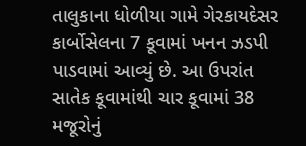તાલુકાના ધોળીયા ગામે ગેરકાયદેસર કાર્બોસેલના 7 કૂવામાં ખનન ઝડપી પાડવામાં આવ્યું છે. આ ઉપરાંત સાતેક કૂવામાંથી ચાર કૂવામાં 38 મજૂરોનું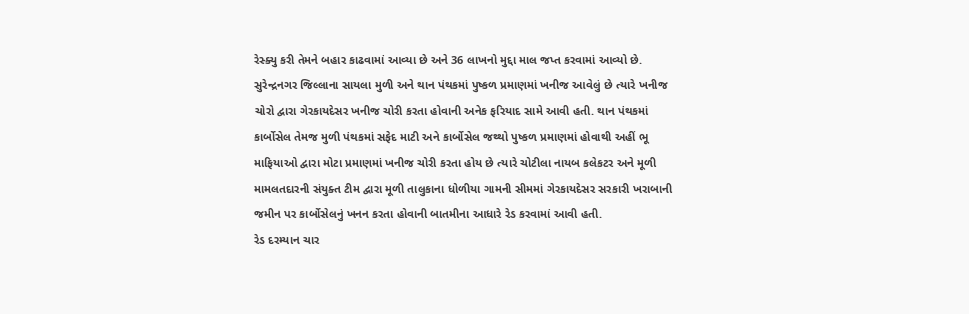રેસ્ક્યુ કરી તેમને બહાર કાઢવામાં આવ્યા છે અને 36 લાખનો મુદ્દા માલ જપ્ત કરવામાં આવ્યો છે.
સુરેન્દ્રનગર જિલ્લાના સાયલા મુળી અને થાન પંથકમાં પુષ્કળ પ્રમાણમાં ખનીજ આવેલું છે ત્યારે ખનીજ ચોરો દ્વારા ગેરકાયદેસર ખનીજ ચોરી કરતા હોવાની અનેક ફરિયાદ સામે આવી હતી. થાન પંથકમાં કાર્બોસેલ તેમજ મુળી પંથકમાં સફેદ માટી અને કાર્બોસેલ જથ્થો પુષ્કળ પ્રમાણમાં હોવાથી અહીં ભૂ માફિયાઓ દ્વારા મોટા પ્રમાણમાં ખનીજ ચોરી કરતા હોય છે ત્યારે ચોટીલા નાયબ કલેકટર અને મૂળી મામલતદારની સંયુક્ત ટીમ દ્વારા મૂળી તાલુકાના ધોળીયા ગામની સીમમાં ગેરકાયદેસર સરકારી ખરાબાની જમીન પર કાર્બોસેલનું ખનન કરતા હોવાની બાતમીના આધારે રેડ કરવામાં આવી હતી.
રેડ દરમ્યાન ચાર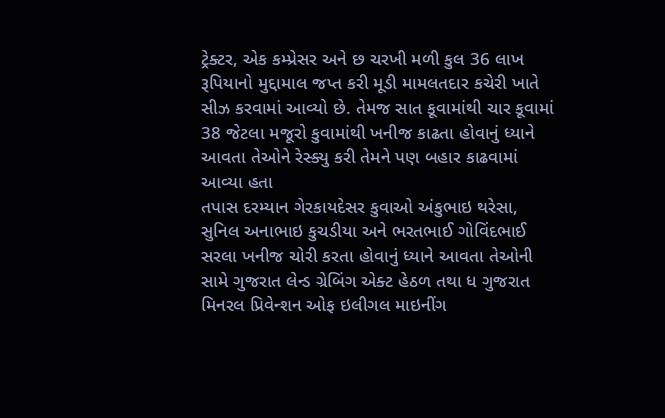ટ્રેક્ટર, એક કમ્પ્રેસર અને છ ચરખી મળી કુલ 36 લાખ રૂપિયાનો મુદ્દામાલ જપ્ત કરી મૂડી મામલતદાર કચેરી ખાતે સીઝ કરવામાં આવ્યો છે. તેમજ સાત કૂવામાંથી ચાર કૂવામાં 38 જેટલા મજૂરો કુવામાંથી ખનીજ કાઢતા હોવાનું ધ્યાને આવતા તેઓને રેસ્ક્યુ કરી તેમને પણ બહાર કાઢવામાં આવ્યા હતા
તપાસ દરમ્યાન ગેરકાયદેસર કુવાઓ અંકુભાઇ થરેસા, સુનિલ અનાભાઇ કુચડીયા અને ભરતભાઈ ગોવિંદભાઈ સરલા ખનીજ ચોરી કરતા હોવાનું ધ્યાને આવતા તેઓની સામે ગુજરાત લેન્ડ ગ્રેબિંગ એક્ટ હેઠળ તથા ધ ગુજરાત મિનરલ પ્રિવેન્શન ઓફ ઇલીગલ માઇનીંગ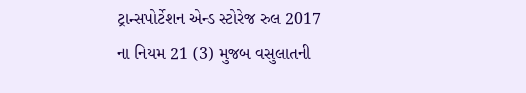ટ્રાન્સપોર્ટેશન એન્ડ સ્ટોરેજ રુલ 2017 ના નિયમ 21 (3) મુજબ વસુલાતની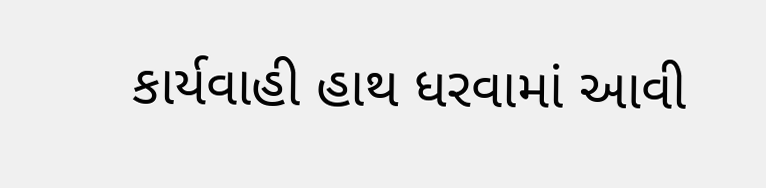કાર્યવાહી હાથ ધરવામાં આવી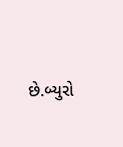છે.બ્યુરો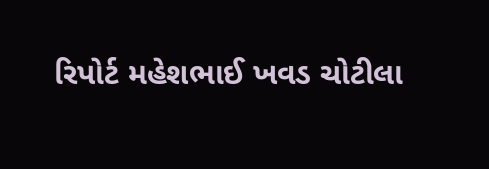રિપોર્ટ મહેશભાઈ ખવડ ચોટીલા